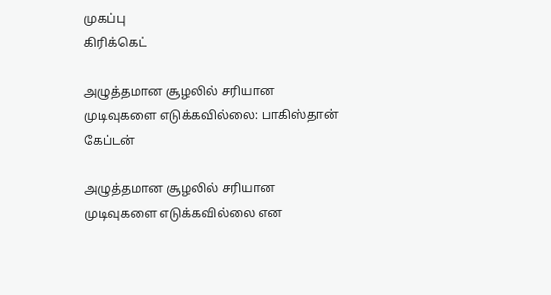முகப்பு
கிரிக்கெட்

அழுத்தமான சூழலில் சரியான முடிவுகளை எடுக்கவில்லை: பாகிஸ்தான் கேப்டன்

அழுத்தமான சூழலில் சரியான முடிவுகளை எடுக்கவில்லை என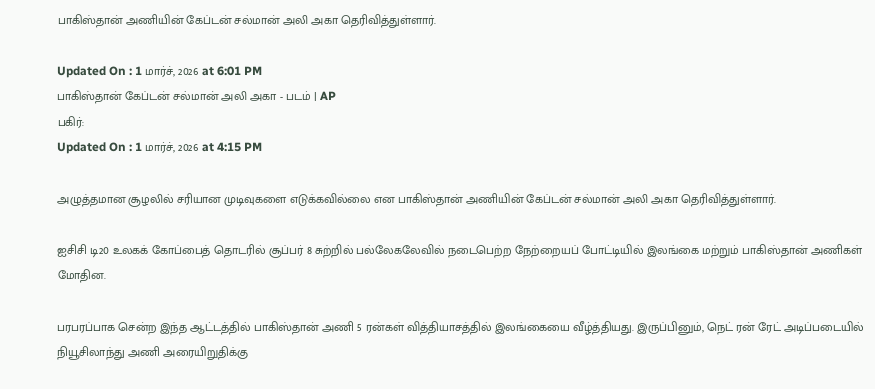பாகிஸ்தான் அணியின் கேப்டன் சல்மான் அலி அகா தெரிவித்துள்ளார்.

Updated On : 1 மார்ச், 2026 at 6:01 PM
பாகிஸ்தான் கேப்டன் சல்மான் அலி அகா - படம் | AP
பகிர்:
Updated On : 1 மார்ச், 2026 at 4:15 PM

அழுத்தமான சூழலில் சரியான முடிவுகளை எடுக்கவில்லை என பாகிஸ்தான் அணியின் கேப்டன் சல்மான் அலி அகா தெரிவித்துள்ளார்.

ஐசிசி டி20 உலகக் கோப்பைத் தொடரில் சூப்பர் 8 சுற்றில் பல்லேகலேவில் நடைபெற்ற நேற்றையப் போட்டியில் இலங்கை மற்றும் பாகிஸ்தான் அணிகள் மோதின.

பரபரப்பாக சென்ற இந்த ஆட்டத்தில் பாகிஸ்தான் அணி 5 ரன்கள் வித்தியாசத்தில் இலங்கையை வீழ்த்தியது. இருப்பினும், நெட் ரன் ரேட் அடிப்படையில் நியூசிலாந்து அணி அரையிறுதிக்கு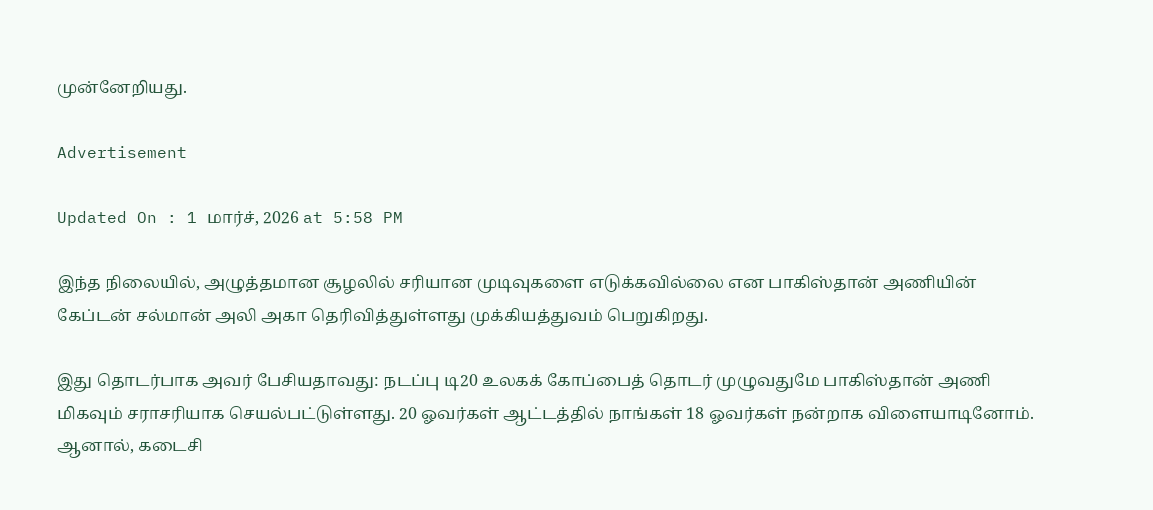முன்னேறியது.

Advertisement

Updated On : 1 மார்ச், 2026 at 5:58 PM

இந்த நிலையில், அழுத்தமான சூழலில் சரியான முடிவுகளை எடுக்கவில்லை என பாகிஸ்தான் அணியின் கேப்டன் சல்மான் அலி அகா தெரிவித்துள்ளது முக்கியத்துவம் பெறுகிறது.

இது தொடர்பாக அவர் பேசியதாவது: நடப்பு டி20 உலகக் கோப்பைத் தொடர் முழுவதுமே பாகிஸ்தான் அணி மிகவும் சராசரியாக செயல்பட்டுள்ளது. 20 ஓவர்கள் ஆட்டத்தில் நாங்கள் 18 ஓவர்கள் நன்றாக விளையாடினோம். ஆனால், கடைசி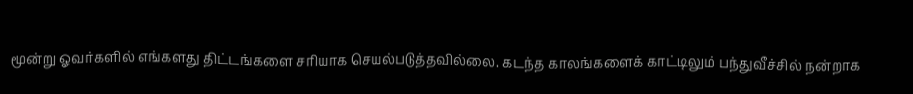மூன்று ஓவர்களில் எங்களது திட்டங்களை சரியாக செயல்படுத்தவில்லை. கடந்த காலங்களைக் காட்டிலும் பந்துவீச்சில் நன்றாக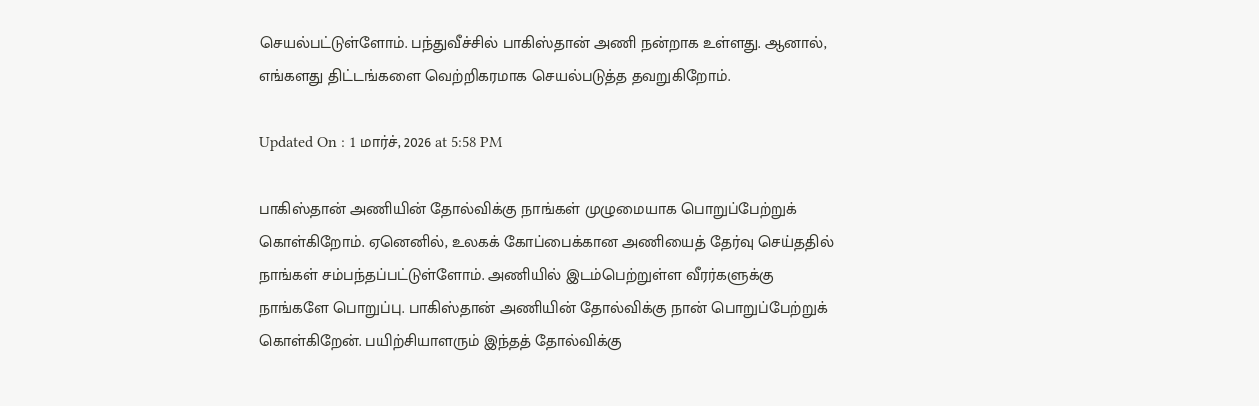செயல்பட்டுள்ளோம். பந்துவீச்சில் பாகிஸ்தான் அணி நன்றாக உள்ளது. ஆனால், எங்களது திட்டங்களை வெற்றிகரமாக செயல்படுத்த தவறுகிறோம்.

Updated On : 1 மார்ச், 2026 at 5:58 PM

பாகிஸ்தான் அணியின் தோல்விக்கு நாங்கள் முழுமையாக பொறுப்பேற்றுக் கொள்கிறோம். ஏனெனில், உலகக் கோப்பைக்கான அணியைத் தேர்வு செய்ததில் நாங்கள் சம்பந்தப்பட்டுள்ளோம். அணியில் இடம்பெற்றுள்ள வீரர்களுக்கு நாங்களே பொறுப்பு. பாகிஸ்தான் அணியின் தோல்விக்கு நான் பொறுப்பேற்றுக் கொள்கிறேன். பயிற்சியாளரும் இந்தத் தோல்விக்கு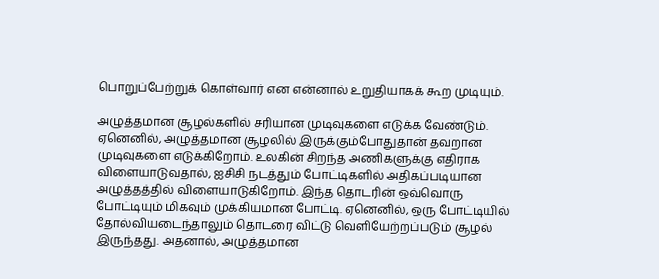பொறுப்பேற்றுக் கொள்வார் என என்னால் உறுதியாகக் கூற முடியும்.

அழுத்தமான சூழல்களில் சரியான முடிவுகளை எடுக்க வேண்டும். ஏனெனில், அழுத்தமான சூழலில் இருக்கும்போதுதான் தவறான முடிவுகளை எடுக்கிறோம். உலகின் சிறந்த அணிகளுக்கு எதிராக விளையாடுவதால், ஐசிசி நடத்தும் போட்டிகளில் அதிகப்படியான அழுத்தத்தில் விளையாடுகிறோம். இந்த தொடரின் ஒவ்வொரு போட்டியும் மிகவும் முக்கியமான போட்டி. ஏனெனில், ஒரு போட்டியில் தோல்வியடைந்தாலும் தொடரை விட்டு வெளியேற்றப்படும் சூழல் இருந்தது. அதனால், அழுத்தமான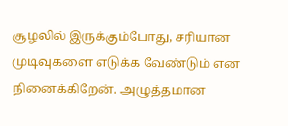சூழலில் இருக்கும்போது, சரியான முடிவுகளை எடுக்க வேண்டும் என நினைக்கிறேன். அழுத்தமான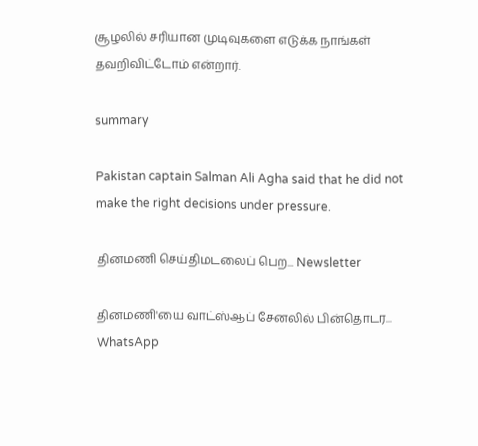சூழலில் சரியான முடிவுகளை எடுக்க நாங்கள் தவறிவிட்டோம் என்றார்.

summary

Pakistan captain Salman Ali Agha said that he did not make the right decisions under pressure.

தினமணி செய்திமடலைப் பெற... Newsletter

தினமணி'யை வாட்ஸ்ஆப் சேனலில் பின்தொடர... WhatsApp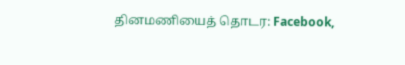தினமணியைத் தொடர: Facebook,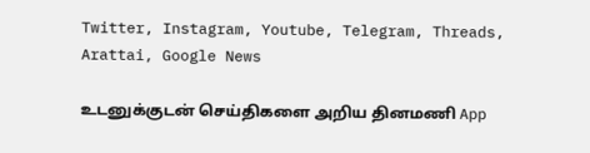Twitter, Instagram, Youtube, Telegram, Threads, Arattai, Google News

உடனுக்குடன் செய்திகளை அறிய தினமணி App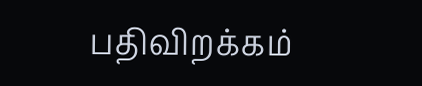பதிவிறக்கம்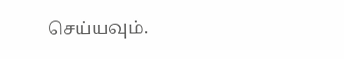செய்யவும்.